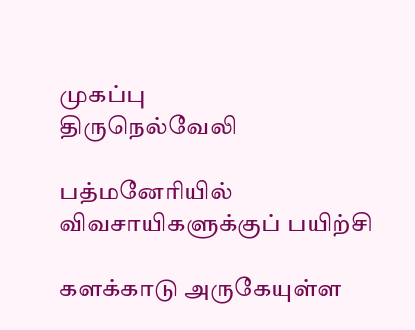முகப்பு
திருநெல்வேலி

பத்மனேரியில் விவசாயிகளுக்குப் பயிற்சி

களக்காடு அருகேயுள்ள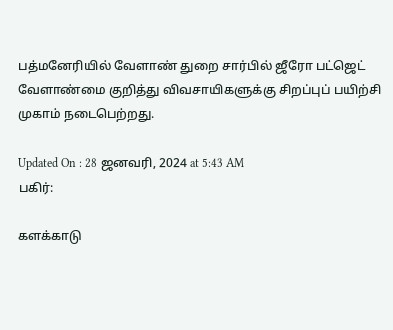பத்மனேரியில் வேளாண் துறை சார்பில் ஜீரோ பட்ஜெட் வேளாண்மை குறித்து விவசாயிகளுக்கு சிறப்புப் பயிற்சி முகாம் நடைபெற்றது.

Updated On : 28 ஜனவரி, 2024 at 5:43 AM
பகிர்:

களக்காடு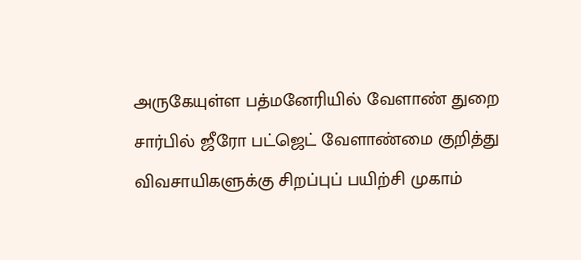அருகேயுள்ள பத்மனேரியில் வேளாண் துறை சார்பில் ஜீரோ பட்ஜெட் வேளாண்மை குறித்து விவசாயிகளுக்கு சிறப்புப் பயிற்சி முகாம்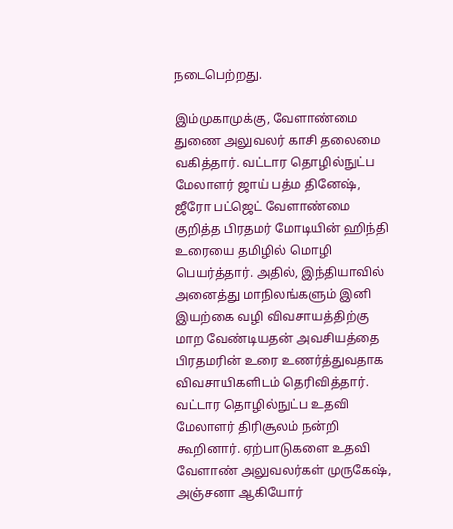நடைபெற்றது.

இம்முகாமுக்கு, வேளாண்மை துணை அலுவலர் காசி தலைமை வகித்தார். வட்டார தொழில்நுட்ப மேலாளர் ஜாய் பத்ம தினேஷ், ஜீரோ பட்ஜெட் வேளாண்மை குறித்த பிரதமர் மோடியின் ஹிந்தி உரையை தமிழில் மொழி பெயர்த்தார். அதில், இந்தியாவில் அனைத்து மாநிலங்களும் இனி இயற்கை வழி விவசாயத்திற்கு மாற வேண்டியதன் அவசியத்தை பிரதமரின் உரை உணர்த்துவதாக விவசாயிகளிடம் தெரிவித்தார். வட்டார தொழில்நுட்ப உதவி மேலாளர் திரிசூலம் நன்றி கூறினார். ஏற்பாடுகளை உதவி வேளாண் அலுவலர்கள் முருகேஷ், அஞ்சனா ஆகியோர்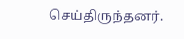செய்திருந்தனர்.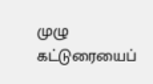முழு கட்டுரையைப்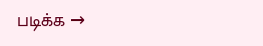படிக்க →